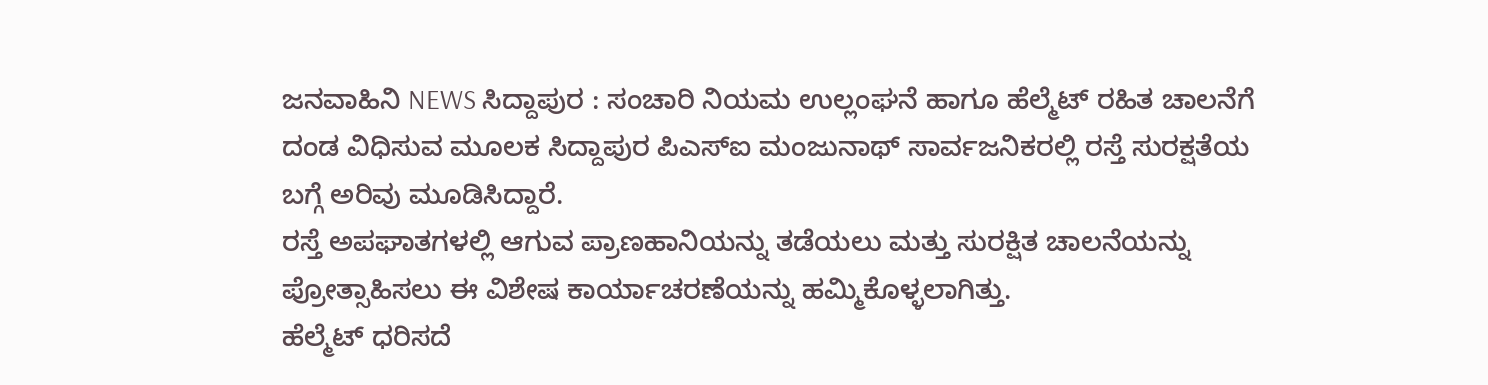ಜನವಾಹಿನಿ NEWS ಸಿದ್ದಾಪುರ : ಸಂಚಾರಿ ನಿಯಮ ಉಲ್ಲಂಘನೆ ಹಾಗೂ ಹೆಲ್ಮೆಟ್ ರಹಿತ ಚಾಲನೆಗೆ ದಂಡ ವಿಧಿಸುವ ಮೂಲಕ ಸಿದ್ದಾಪುರ ಪಿಎಸ್ಐ ಮಂಜುನಾಥ್ ಸಾರ್ವಜನಿಕರಲ್ಲಿ ರಸ್ತೆ ಸುರಕ್ಷತೆಯ ಬಗ್ಗೆ ಅರಿವು ಮೂಡಿಸಿದ್ದಾರೆ.
ರಸ್ತೆ ಅಪಘಾತಗಳಲ್ಲಿ ಆಗುವ ಪ್ರಾಣಹಾನಿಯನ್ನು ತಡೆಯಲು ಮತ್ತು ಸುರಕ್ಷಿತ ಚಾಲನೆಯನ್ನು ಪ್ರೋತ್ಸಾಹಿಸಲು ಈ ವಿಶೇಷ ಕಾರ್ಯಾಚರಣೆಯನ್ನು ಹಮ್ಮಿಕೊಳ್ಳಲಾಗಿತ್ತು.
ಹೆಲ್ಮೆಟ್ ಧರಿಸದೆ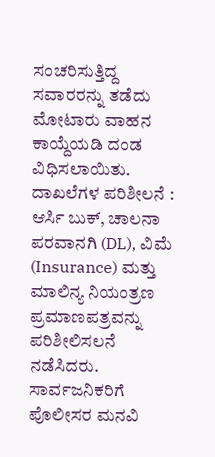ಸಂಚರಿಸುತ್ತಿದ್ದ ಸವಾರರನ್ನು ತಡೆದು ಮೋಟಾರು ವಾಹನ ಕಾಯ್ದೆಯಡಿ ದಂಡ ವಿಧಿಸಲಾಯಿತು.
ದಾಖಲೆಗಳ ಪರಿಶೀಲನೆ : ಆರ್ಸಿ ಬುಕ್, ಚಾಲನಾ ಪರವಾನಗಿ (DL), ವಿಮೆ (Insurance) ಮತ್ತು ಮಾಲಿನ್ಯ ನಿಯಂತ್ರಣ ಪ್ರಮಾಣಪತ್ರವನ್ನು ಪರಿಶೀಲಿಸಲನೆ ನಡೆಸಿದರು.
ಸಾರ್ವಜನಿಕರಿಗೆ ಪೊಲೀಸರ ಮನವಿ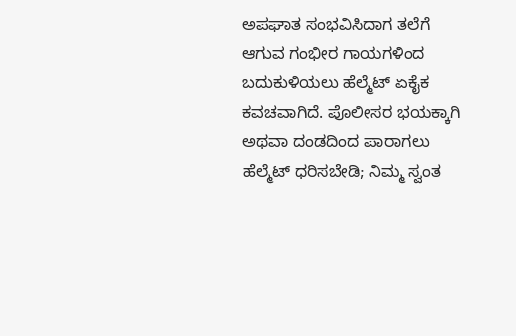ಅಪಘಾತ ಸಂಭವಿಸಿದಾಗ ತಲೆಗೆ ಆಗುವ ಗಂಭೀರ ಗಾಯಗಳಿಂದ ಬದುಕುಳಿಯಲು ಹೆಲ್ಮೆಟ್ ಏಕೈಕ ಕವಚವಾಗಿದೆ. ಪೊಲೀಸರ ಭಯಕ್ಕಾಗಿ ಅಥವಾ ದಂಡದಿಂದ ಪಾರಾಗಲು ಹೆಲ್ಮೆಟ್ ಧರಿಸಬೇಡಿ; ನಿಮ್ಮ ಸ್ವಂತ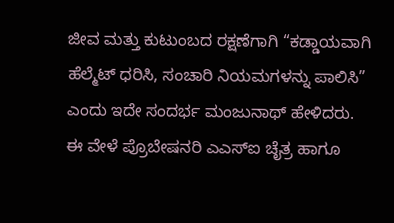ಜೀವ ಮತ್ತು ಕುಟುಂಬದ ರಕ್ಷಣೆಗಾಗಿ “ಕಡ್ಡಾಯವಾಗಿ ಹೆಲ್ಮೆಟ್ ಧರಿಸಿ, ಸಂಚಾರಿ ನಿಯಮಗಳನ್ನು ಪಾಲಿಸಿ” ಎಂದು ಇದೇ ಸಂದರ್ಭ ಮಂಜುನಾಥ್ ಹೇಳಿದರು.
ಈ ವೇಳೆ ಪ್ರೊಬೇಷನರಿ ಎಎಸ್ಐ ಚೈತ್ರ ಹಾಗೂ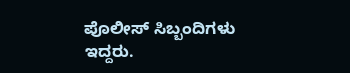ಪೊಲೀಸ್ ಸಿಬ್ಬಂದಿಗಳು ಇದ್ದರು.